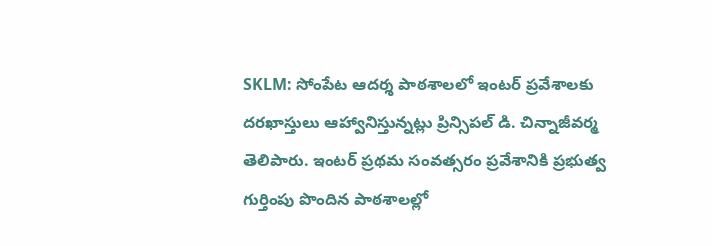SKLM: సోంపేట ఆదర్శ పాఠశాలలో ఇంటర్ ప్రవేశాలకు దరఖాస్తులు ఆహ్వానిస్తున్నట్లు ప్రిన్సిపల్ డి. చిన్నాజీవర్మ తెలిపారు. ఇంటర్ ప్రథమ సంవత్సరం ప్రవేశానికి ప్రభుత్వ గుర్తింపు పొందిన పాఠశాలల్లో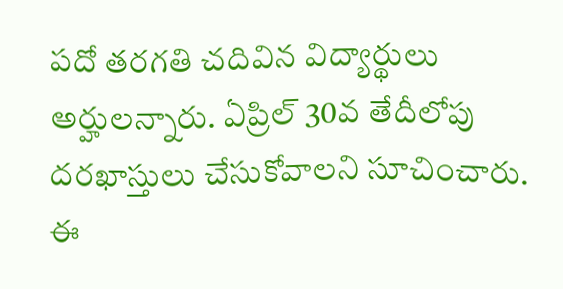పదో తరగతి చదివిన విద్యార్థులు అర్హులన్నారు. ఏప్రిల్ 30వ తేదీలోపు దరఖాస్తులు చేసుకోవాలని సూచించారు. ఈ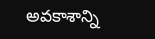అవకాశాన్ని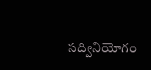సద్వినియోగం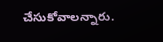చేసుకోవాలన్నారు.